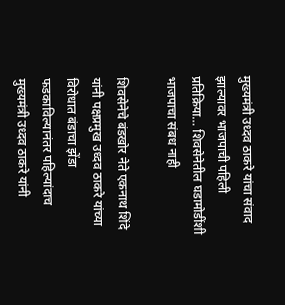मुख्यमंत्री उध्दव ठाकरे यांचा संवाद झाल्यावर भाजपाची पहिली प्रतिक्रिया… शिवसेनेतील घडामोडींशी भाजपाचा संबध नाही

शिवसेनेचे बंडखोर नेते एकनाथ शिंदे यांनी पक्षप्रमुख उध्दव ठाकरे यांच्या विरोधात बंडाचा झेंडा फडकाविल्यानंतर पहिल्यांदाच मुख्यमंत्री उध्दव ठाकरे यांनी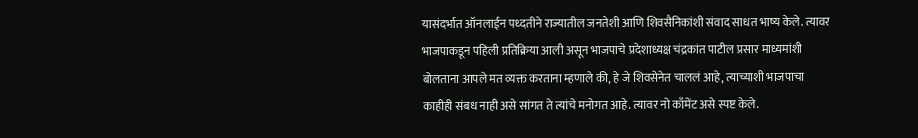यासंदर्भात ऑनलाईन पध्दतीने राज्यातील जनतेशी आणि शिवसैनिकांशी संवाद साधत भाष्य केले. त्यावर भाजपाकडून पहिली प्रतिक्रिया आली असून भाजपाचे प्रदेशाध्यक्ष चंद्रकांत पाटील प्रसार माध्यमांशी बोलताना आपले मत व्यक्त करताना म्हणाले की, हे जे शिवसेनेत चाललं आहे, त्याच्याशी भाजपाचा काहीही संबध नाही असे सांगत ते त्यांचे मनोगत आहे. त्यावर नो काँमेंट असे स्पष्ट केले.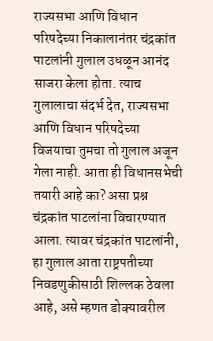राज्यसभा आणि विधान परिषदेच्या निकालानंतर चंद्रकांत पाटलांनी गुलाल उधळून आनंद साजरा केला होता. त्याच गुलालाचा संदर्भ देत, राज्यसभा आणि विधान परिषदेच्या विजयाचा तुमचा तो गुलाल अजून गेला नाही. आता ही विधानसभेची तयारी आहे का? असा प्रश्न चंद्रकांत पाटलांना विचारण्यात आला. त्यावर चंद्रकांत पाटलांनी, हा गुलाल आता राष्ट्रपतीच्या निवडणुकीसाठी शिल्लक ठेवला आहे, असे म्हणत डोक्यावरील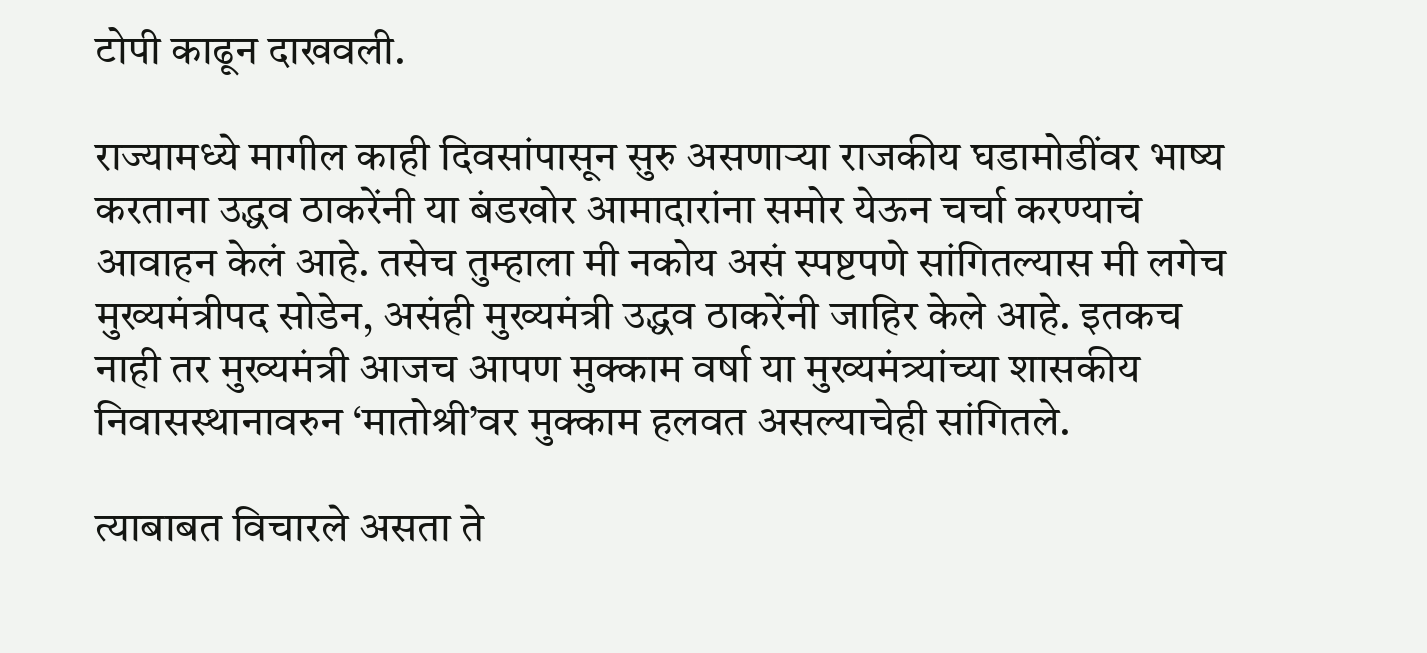टोपी काढून दाखवली.

राज्यामध्ये मागील काही दिवसांपासून सुरु असणाऱ्या राजकीय घडामोडींवर भाष्य करताना उद्धव ठाकरेंनी या बंडखोर आमादारांना समोर येऊन चर्चा करण्याचं आवाहन केलं आहे. तसेच तुम्हाला मी नकोय असं स्पष्टपणे सांगितल्यास मी लगेच मुख्यमंत्रीपद सोडेन, असंही मुख्यमंत्री उद्धव ठाकरेंनी जाहिर केले आहे. इतकच नाही तर मुख्यमंत्री आजच आपण मुक्काम वर्षा या मुख्यमंत्र्यांच्या शासकीय निवासस्थानावरुन ‘मातोश्री’वर मुक्काम हलवत असल्याचेही सांगितले.

त्याबाबत विचारले असता ते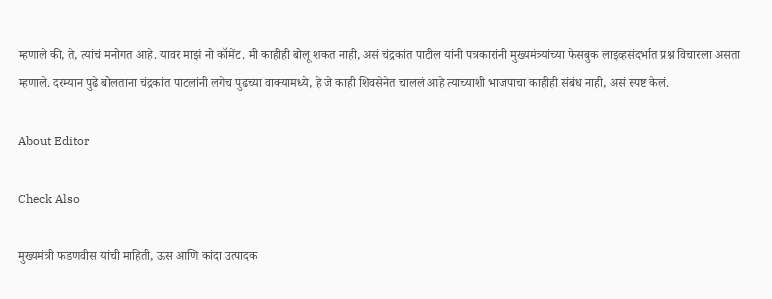म्हणाले की, ते, त्यांचं मनोगत आहे. यावर माझं नो कॉमेंट. मी काहीही बोलू शकत नाही, असं चंद्रकांत पाटील यांनी पत्रकारांनी मुख्यमंत्र्यांच्या फेसबुक लाइव्हसंदर्भात प्रश्न विचारला असता म्हणाले. दरम्यान पुढे बोलताना चंद्रकांत पाटलांनी लगेच पुढच्या वाक्यामध्ये, हे जे काही शिवसेनेत चाललं आहे त्याच्याशी भाजपाचा काहीही संबंध नाही, असं स्पष्ट केलं.

About Editor

Check Also

मुख्यमंत्री फडणवीस यांची माहिती, ऊस आणि कांदा उत्पादक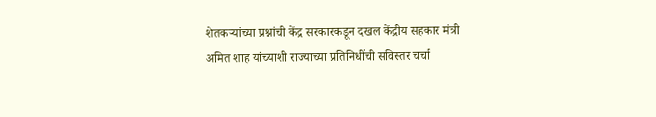शेतकऱ्यांच्या प्रश्नांची केंद्र सरकारकडून दखल केंद्रीय सहकार मंत्री अमित शाह यांच्याशी राज्याच्या प्रतिनिधींची सविस्तर चर्चा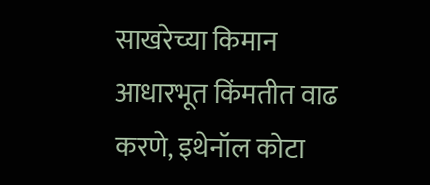साखरेच्या किमान आधारभूत किंमतीत वाढ करणे, इथेनॉल कोटा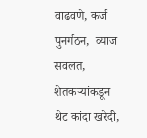वाढवणे, कर्ज पुनर्गठन,  व्याज सवलत, शेतकऱ्यांकडून थेट कांदा खरेदी,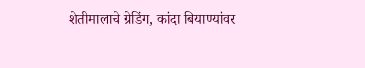शेतीमालाचे ग्रेडिंग, कांदा बियाण्यांवर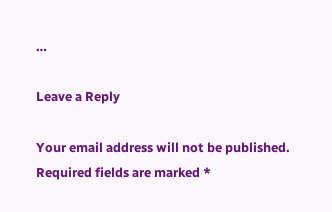…

Leave a Reply

Your email address will not be published. Required fields are marked *